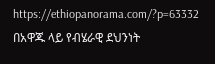https://ethiopanorama.com/?p=63332
በአዋጁ ላይ የብሄራዊ ደህንነት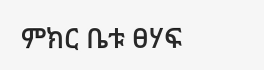ምክር ቤቱ ፀሃፍ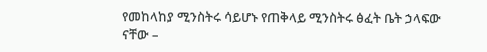የመከላከያ ሚንስትሩ ሳይሆኑ የጠቅላይ ሚንስትሩ ፅፈት ቤት ኃላፍው ናቸው –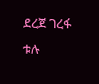ደረጀ ገረፋ ቱሉ